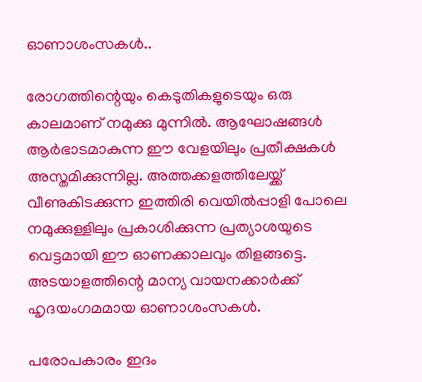ഓണാശംസകൾ..

രോഗത്തിന്റെയും കെടുതികളുടെയും ഒരു കാലമാണ് നമുക്കു മുന്നിൽ. ആഘോഷങ്ങൾ ആർഭാടമാകുന്ന ഈ വേളയിലും പ്രതീക്ഷകൾ അസ്തമിക്കുന്നില്ല. അത്തക്കളത്തിലേയ്ക്ക് വീണുകിടക്കുന്ന ഇത്തിരി വെയിൽപ്പാളി പോലെ നമുക്കുള്ളിലും പ്രകാശിക്കുന്ന പ്രത്യാശയുടെ വെട്ടമായി ഈ ഓണക്കാലവും തിളങ്ങട്ടെ. അടയാളത്തിന്റെ മാന്യ വായനക്കാർക്ക് ഹൃദയംഗമമായ ഓണാശംസകൾ.

പരോപകാരം ഇദം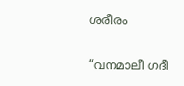ശരീരം

“വനമാലീ ഗദീ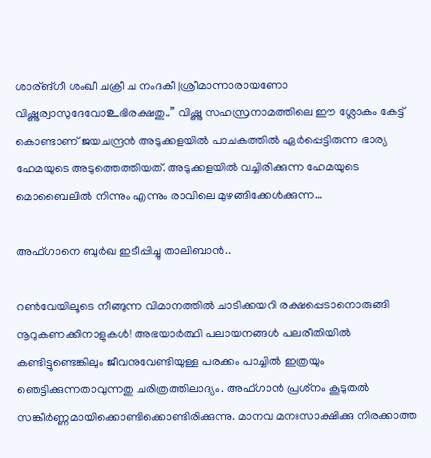ശാര്ങ്ഗീ ശംഖീ ചക്രീ ച നംദകീ |ശ്രീമാന്നാരായണോ വിഷ്ണുര്വാസുദേവോ‌உഭിരക്ഷതു..” വിഷ്ണു സഹസ്രനാമത്തിലെ ഈ ശ്ലോകം കേട്ട് കൊണ്ടാണ് ജയചന്ദ്രൻ അടുക്കളയിൽ പാചകത്തിൽ ഏർപ്പെട്ടിരുന്ന ഭാര്യ ഹേമയുടെ അടുത്തെത്തിയത്. അടുക്കളയിൽ വച്ചിരിക്കുന്ന ഹേമയുടെ മൊബൈലിൽ നിന്നും എന്നും രാവിലെ മുഴങ്ങിക്കേൾക്കുന്ന…

അഫ്ഗാനെ ബുർഖ ഇടീപ്പിച്ചു താലിബാൻ..

റൺവേയിലൂടെ നീങ്ങുന്ന വിമാനത്തിൽ ചാടിക്കയറി രക്ഷപ്പെടാനൊരുങ്ങി നൂറുകണക്കിനാളുകൾ! അഭയാർത്ഥി പലായനങ്ങൾ പലരീതിയിൽ കണ്ടിട്ടുണ്ടെങ്കിലും ജീവനുവേണ്ടിയുള്ള പരക്കം പാച്ചിൽ ഇത്രയും ഞെട്ടിക്കുന്നതാവുന്നതു ചരിത്രത്തിലാദ്യം. അഫ്ഗാൻ പ്രശ്‍നം കൂടുതൽ സങ്കീർണ്ണമായിക്കൊണ്ടിക്കൊണ്ടിരിക്കുന്നു. മാനവ മനഃസാക്ഷിക്കു നിരക്കാത്ത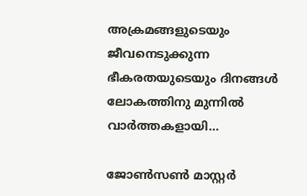അക്രമങ്ങളുടെയും ജീവനെടുക്കുന്ന ഭീകരതയുടെയും ദിനങ്ങൾ ലോകത്തിനു മുന്നിൽ വാർത്തകളായി…

ജോൺസൺ മാസ്റ്റർ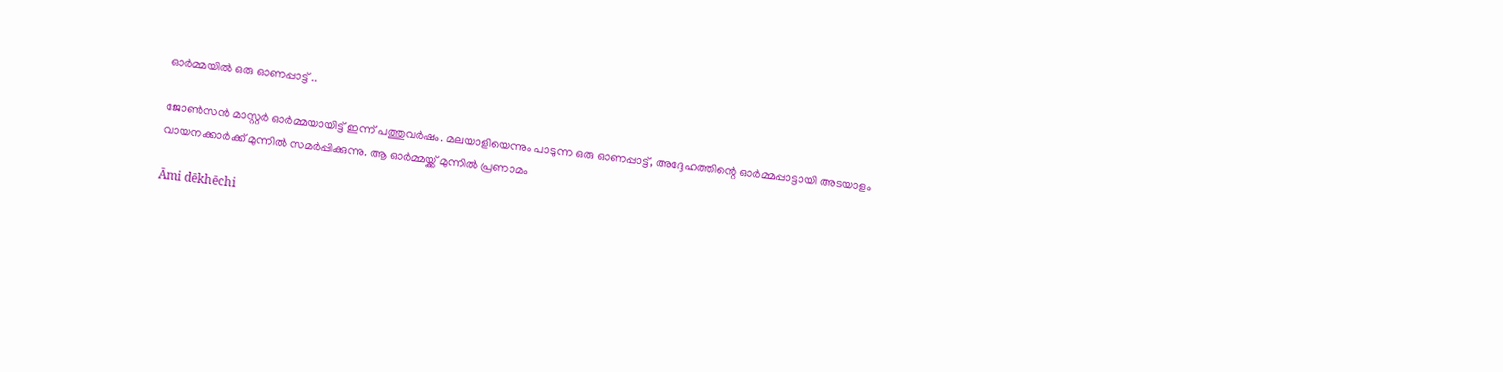ഓർമ്മയിൽ ഒരു ഓണപ്പാട്ട് ..

ജോൺസൻ മാസ്റ്റർ ഓർമ്മയായിട്ട് ഇന്ന് പത്തുവർഷം. മലയാളിയെന്നും പാടുന്ന ഒരു ഓണപ്പാട്ട്, അദ്ദേഹത്തിന്റെ ഓർമ്മപ്പാട്ടായി അടയാളം വായനക്കാർക്ക് മുന്നിൽ സമർപ്പിക്കുന്നു. ആ ഓർമ്മയ്ക്ക്‌ മുന്നിൽ പ്രണാമം

Āmi dēkhēchi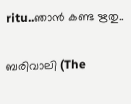ritu..ഞാന്‍ കണ്ട ഋതു..

ബരിവാലി (The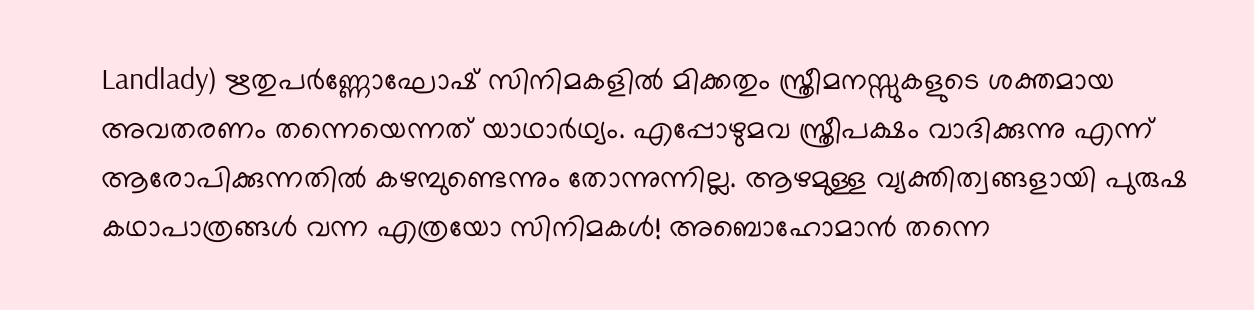Landlady) ഋതുപർണ്ണോഘോഷ് സിനിമകളിൽ മിക്കതും സ്ത്രീമനസ്സുകളുടെ ശക്തമായ അവതരണം തന്നെയെന്നത് യാഥാർഥ്യം. എപ്പോഴുമവ സ്ത്രീപക്ഷം വാദിക്കുന്നു എന്ന് ആരോപിക്കുന്നതിൽ കഴമ്പുണ്ടെന്നും തോന്നുന്നില്ല. ആഴമുള്ള വ്യക്തിത്വങ്ങളായി പുരുഷ കഥാപാത്രങ്ങൾ വന്ന എത്രയോ സിനിമകൾ! അബൊഹോമാൻ തന്നെ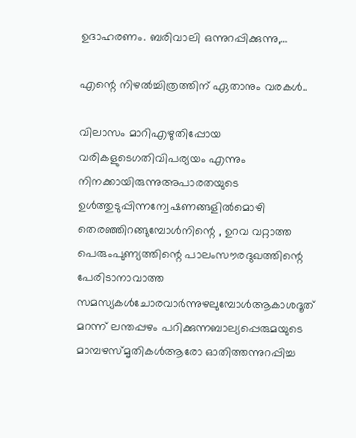ഉദാഹരണം. ബരിവാലി ഒന്നുറപ്പിക്കുന്നു,…

എന്റെ നിഴൽച്ചിത്രത്തിന് ഏതാനും വരകൾ..

വിലാസം മാറിഎഴുതിപ്പോയ വരികളുടെഗതിവിപര്യയം എന്നും നിനക്കായിരുന്നുഅപാരതയുടെ ഉൾത്തുടുപ്പിന്നന്വേഷണങ്ങളിൽമൊഴി തെരഞ്ഞിറങ്ങുമ്പോൾനിന്റെ , ഉറവ വറ്റാത്ത പെരുംപുണ്യത്തിന്റെ പാലംസൗരദുഖത്തിന്റെ പേരിടാനാവാത്ത സമസ്യകൾചോരവാർന്നുഴലുമ്പോൾആകാശദൂത് മറന്ന് ലന്തപ്പഴം പറിക്കുന്നബാല്യപ്പെരുമയുടെ മാമ്പഴസ്മൃതികൾആരോ ഓതിത്തന്നുറപ്പിച്ച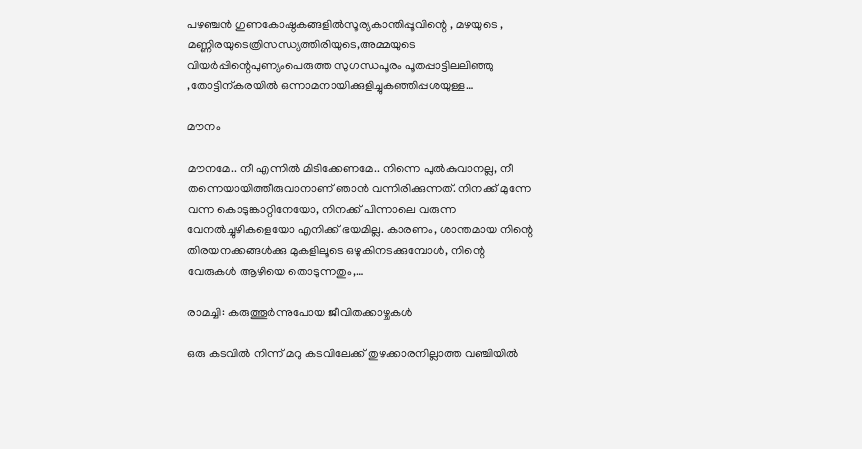പഴഞ്ചൻ ഗുണകോഷ്ഠകങ്ങളിൽസൂര്യകാന്തിപ്പൂവിന്റെ , മഴയുടെ , മണ്ണിരയുടെത്രിസന്ധ്യത്തിരിയുടെ,അമ്മയുടെ വിയർപ്പിന്റെപുണ്യംപെരുത്ത സുഗന്ധപൂരം പൂതപ്പാട്ടിലലിഞ്ഞു ,തോട്ടിന്കരയിൽ ഒന്നാമനായിക്കുളിച്ചുകഞ്ഞിപ്പശയുള്ള…

മൗനം

മൗനമേ.. നീ എന്നില്‍ മിടിക്കേണമേ.. നിന്നെ പുൽകുവാനല്ല, നീ തന്നെയായിത്തീരുവാനാണ് ഞാന്‍ വന്നിരിക്കുന്നത്. നിനക്ക് മുന്നേ വന്ന കൊടുങ്കാറ്റിനേയോ, നിനക്ക് പിന്നാലെ വരുന്ന വേനല്‍ച്ചുഴികളെയോ എനിക്ക് ഭയമില്ല. കാരണം, ശാന്തമായ നിന്റെ തിരയനക്കങ്ങള്‍ക്കു മുകളിലൂടെ ഒഴുകിനടക്കുമ്പോള്‍, നിന്റെ വേരുകള്‍ ആഴിയെ തൊടുന്നതും,…

രാമച്ചി: കരുത്തൂർന്നുപോയ ജീവിതക്കാഴ്ചകൾ

ഒരു കടവിൽ നിന്ന് മറു കടവിലേക്ക്‌ തുഴക്കാരനില്ലാത്ത വഞ്ചിയിൽ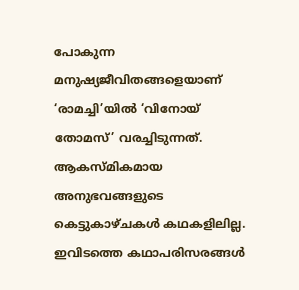പോകുന്ന മനുഷ്യജീവിതങ്ങളെയാണ്‌ ‘രാമച്ചി’യിൽ ‘വിനോയ്‌ തോമസ്‌’ വരച്ചിടുന്നത്‌. ആകസ്മികമായ അനുഭവങ്ങളുടെ കെട്ടുകാഴ്ചകൾ കഥകളിലില്ല. ഇവിടത്തെ കഥാപരിസരങ്ങൾ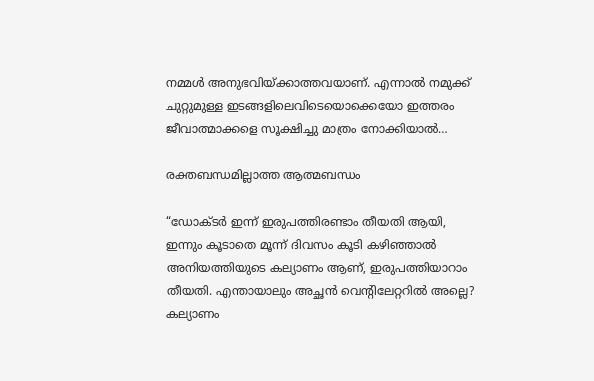നമ്മൾ അനുഭവിയ്ക്കാത്തവയാണ്‌. എന്നാൽ നമുക്ക്‌ ചുറ്റുമുള്ള ഇടങ്ങളിലെവിടെയൊക്കെയോ ഇത്തരം ജീവാത്മാക്കളെ സൂക്ഷിച്ചു മാത്രം നോക്കിയാൽ…

രക്തബന്ധമില്ലാത്ത ആത്മബന്ധം

“ഡോക്ടർ ഇന്ന് ഇരുപത്തിരണ്ടാം തീയതി ആയി, ഇന്നും കൂടാതെ മൂന്ന് ദിവസം കൂടി കഴിഞ്ഞാൽ അനിയത്തിയുടെ കല്യാണം ആണ്, ഇരുപത്തിയാറാം തീയതി. എന്തായാലും അച്ഛൻ വെന്റിലേറ്ററിൽ അല്ലെ? കല്യാണം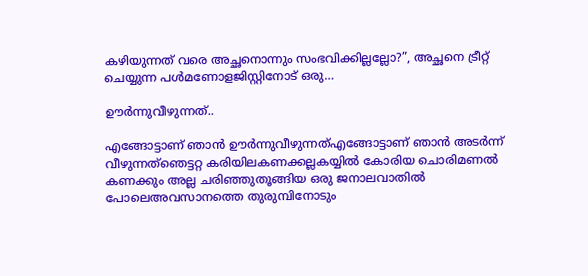കഴിയുന്നത് വരെ അച്ഛനൊന്നും സംഭവിക്കില്ലല്ലോ?”, അച്ഛനെ ട്രീറ്റ് ചെയ്യുന്ന പൾമണോളജിസ്റ്റിനോട് ഒരു…

ഊർന്നുവീഴുന്നത്..

എങ്ങോട്ടാണ് ഞാൻ ഊർന്നുവീഴുന്നത്എങ്ങോട്ടാണ് ഞാൻ അടർന്ന് വീഴുന്നത്ഞെട്ടറ്റ കരിയിലകണക്കല്ലകയ്യിൽ കോരിയ ചൊരിമണൽ കണക്കും അല്ല ചരിഞ്ഞുതൂങ്ങിയ ഒരു ജനാലവാതിൽ പോലെഅവസാനത്തെ തുരുമ്പിനോടും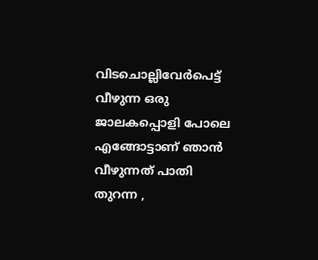വിടചൊല്ലിവേർപെട്ട് വീഴുന്ന ഒരു ജാലകപ്പൊളി പോലെ എങ്ങോട്ടാണ് ഞാൻ വീഴുന്നത് പാതി തുറന്ന ,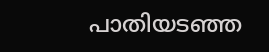പാതിയടഞ്ഞ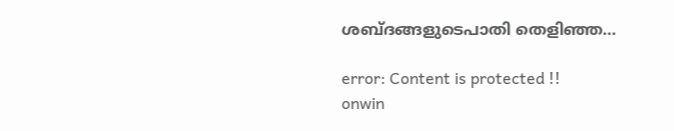ശബ്ദങ്ങളുടെപാതി തെളിഞ്ഞ…

error: Content is protected !!
onwin